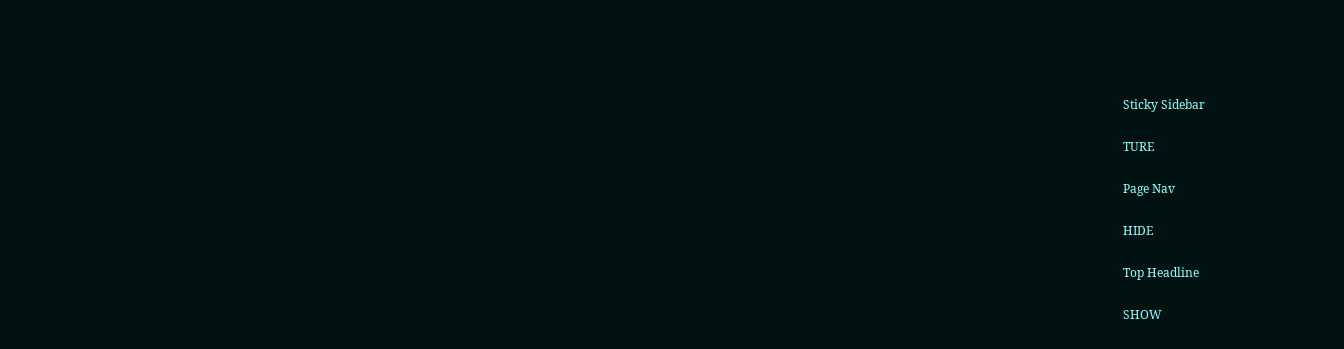Sticky Sidebar

TURE

Page Nav

HIDE

Top Headline

SHOW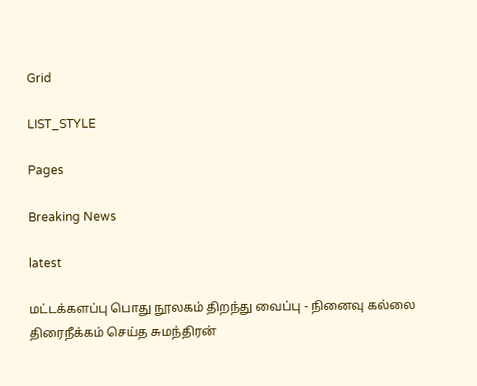Grid

LIST_STYLE

Pages

Breaking News

latest

மட்டக்களப்பு பொது நூலகம் திறந்து வைப்பு - நினைவு கல்லை திரைநீக்கம் செய்த சுமந்திரன்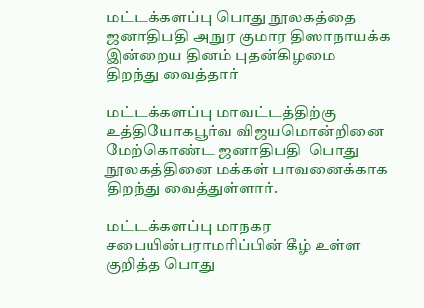மட்டக்களப்பு பொது நூலகத்தை ஜனாதிபதி அநுர குமார திஸாநாயக்க இன்றைய தினம் புதன்கிழமை  திறந்து வைத்தார்

மட்டக்களப்பு மாவட்டத்திற்கு உத்தியோகபூர்வ விஜயமொன்றினை மேற்கொண்ட ஜனாதிபதி  பொது நூலகத்தினை மக்கள் பாவனைக்காக திறந்து வைத்துள்ளார்.

மட்டக்களப்பு மாநகர சபையின்பராமரிப்பின் கீழ் உள்ள குறித்த பொது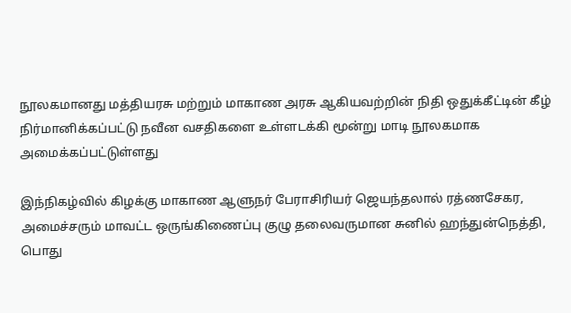நூலகமானது மத்தியரசு மற்றும் மாகாண அரசு ஆகியவற்றின் நிதி ஒதுக்கீட்டின் கீழ் நிர்மானிக்கப்பட்டு நவீன வசதிகளை உள்ளடக்கி மூன்று மாடி நூலகமாக அமைக்கப்பட்டுள்ளது

இந்நிகழ்வில் கிழக்கு மாகாண ஆளுநர் பேராசிரியர் ஜெயந்தலால் ரத்ணசேகர, அமைச்சரும் மாவட்ட ஒருங்கிணைப்பு குழு தலைவருமான சுனில் ஹந்துன்நெத்தி, பொது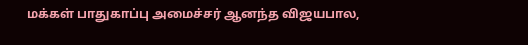மக்கள் பாதுகாப்பு அமைச்சர் ஆனந்த விஜயபால,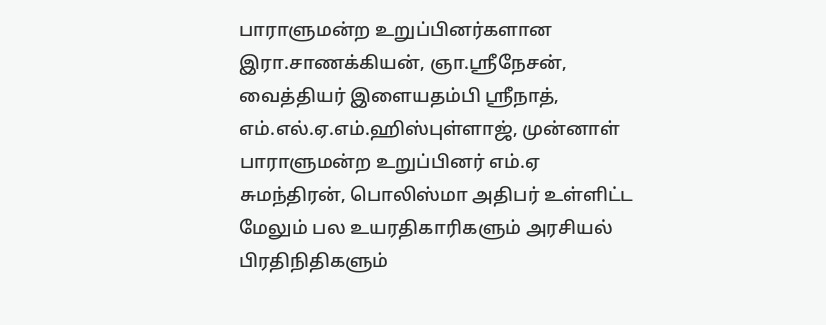பாராளுமன்ற உறுப்பினர்களான இரா.சாணக்கியன், ஞா.ஸ்ரீநேசன், வைத்தியர் இளையதம்பி ஸ்ரீநாத், எம்.எல்.ஏ.எம்.ஹிஸ்புள்ளாஜ், முன்னாள் பாராளுமன்ற உறுப்பினர் எம்.ஏ சுமந்திரன், பொலிஸ்மா அதிபர் உள்ளிட்ட மேலும் பல உயரதிகாரிகளும் அரசியல் பிரதிநிதிகளும்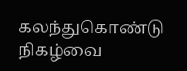கலந்துகொண்டு நிகழ்வை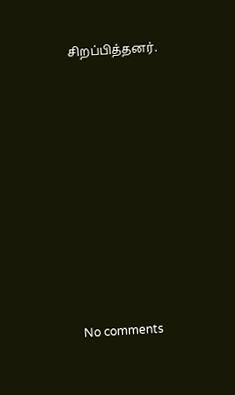சிறப்பித்தனர்.










No comments